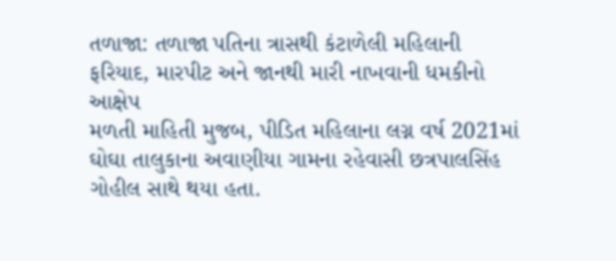તળાજા: તળાજા પતિના ત્રાસથી કંટાળેલી મહિલાની ફરિયાદ, મારપીટ અને જાનથી મારી નાખવાની ધમકીનો આક્ષેપ
મળતી માહિતી મુજબ, પીડિત મહિલાના લગ્ન વર્ષ 2021માં ઘોઘા તાલુકાના અવાણીયા ગામના રહેવાસી છત્રપાલસિંહ ગોહીલ સાથે થયા હતા.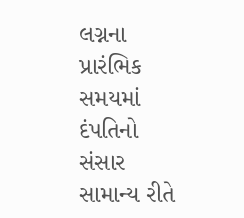લગ્નના પ્રારંભિક સમયમાં દંપતિનો સંસાર સામાન્ય રીતે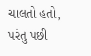ચાલતો હતો, પરંતુ પછી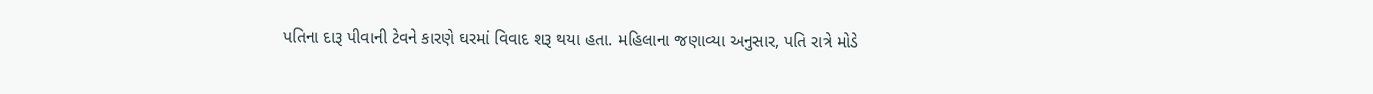પતિના દારૂ પીવાની ટેવને કારણે ઘરમાં વિવાદ શરૂ થયા હતા. મહિલાના જણાવ્યા અનુસાર, પતિ રાત્રે મોડે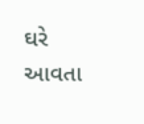ઘરે આવતા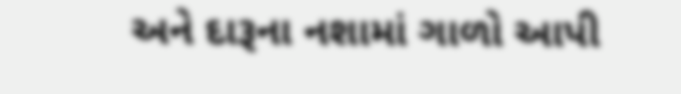અને દારૂના નશામાં ગાળો આપી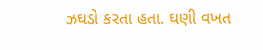ઝઘડો કરતા હતા. ઘણી વખત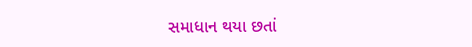સમાધાન થયા છતાં